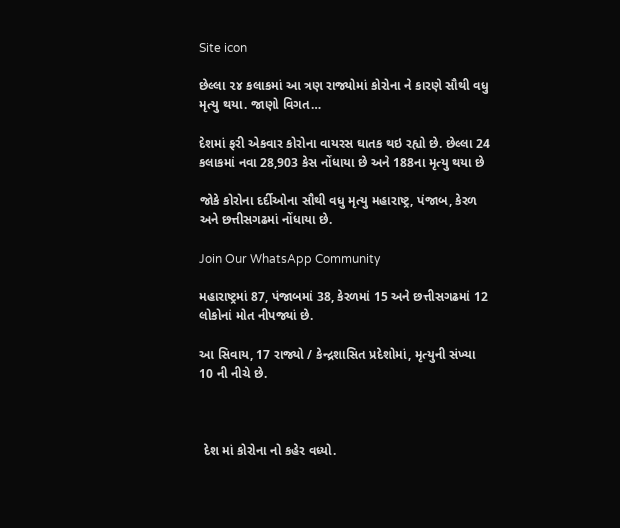Site icon

છેલ્લા ૨૪ કલાકમાં આ ત્રણ રાજ્યોમાં કોરોના ને કારણે સૌથી વધુ મૃત્યુ થયા. જાણો વિગત…

દેશમાં ફરી એકવાર કોરોના વાયરસ ઘાતક થઇ રહ્યો છે. છેલ્લા 24 કલાકમાં નવા 28,903 કેસ નોંધાયા છે અને 188ના મૃત્યુ થયા છે

જોકે કોરોના દર્દીઓના સૌથી વધુ મૃત્યુ મહારાષ્ટ્ર, પંજાબ, કેરળ અને છત્તીસગઢમાં નોંધાયા છે.

Join Our WhatsApp Community

મહારાષ્ટ્રમાં 87, પંજાબમાં 38, કેરળમાં 15 અને છત્તીસગઢમાં 12 લોકોનાં મોત નીપજ્યાં છે.

આ સિવાય, 17 રાજ્યો / કેન્દ્રશાસિત પ્રદેશોમાં, મૃત્યુની સંખ્યા 10 ની નીચે છે.



 દેશ માં કોરોના નો કહેર વધ્યો.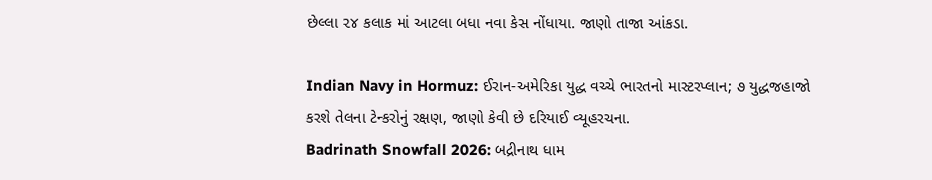છેલ્લા ૨૪ કલાક માં આટલા બધા નવા કેસ નોંધાયા. જાણો તાજા આંકડા.

Indian Navy in Hormuz: ઈરાન-અમેરિકા યુદ્ધ વચ્ચે ભારતનો માસ્ટરપ્લાન; ૭ યુદ્ધજહાજો કરશે તેલના ટેન્કરોનું રક્ષણ, જાણો કેવી છે દરિયાઈ વ્યૂહરચના.
Badrinath Snowfall 2026: બદ્રીનાથ ધામ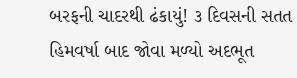બરફની ચાદરથી ઢંકાયું! ૩ દિવસની સતત હિમવર્ષા બાદ જોવા મળ્યો અદભૂત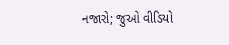નજારો; જુઓ વીડિયો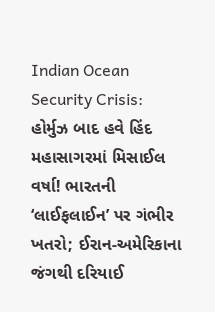Indian Ocean Security Crisis: હોર્મુઝ બાદ હવે હિંદ મહાસાગરમાં મિસાઈલ વર્ષા! ભારતની ‘લાઈફલાઈન’ પર ગંભીર ખતરો; ઈરાન-અમેરિકાના જંગથી દરિયાઈ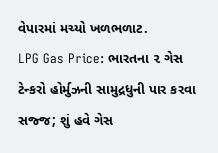વેપારમાં મચ્યો ખળભળાટ.
LPG Gas Price: ભારતના ૨ ગેસ ટેન્કરો હોર્મુઝની સામુદ્રધુની પાર કરવા સજ્જ; શું હવે ગેસ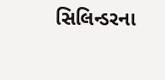સિલિન્ડરના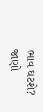ભાવ ઘટશે? જાણો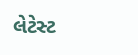લેટેસ્ટ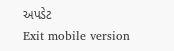અપડેટ
Exit mobile version